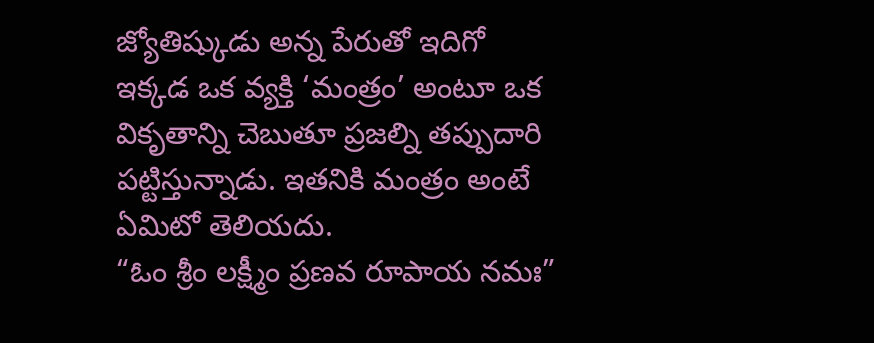జ్యోతిష్కుడు అన్న పేరుతో ఇదిగో ఇక్కడ ఒక వ్యక్తి ‘మంత్రం’ అంటూ ఒక వికృతాన్ని చెబుతూ ప్రజల్ని తప్పుదారి పట్టిస్తున్నాడు. ఇతనికి మంత్రం అంటే ఏమిటో తెలియదు.
“ఓం శ్రీం లక్ష్మీం ప్రణవ రూపాయ నమః”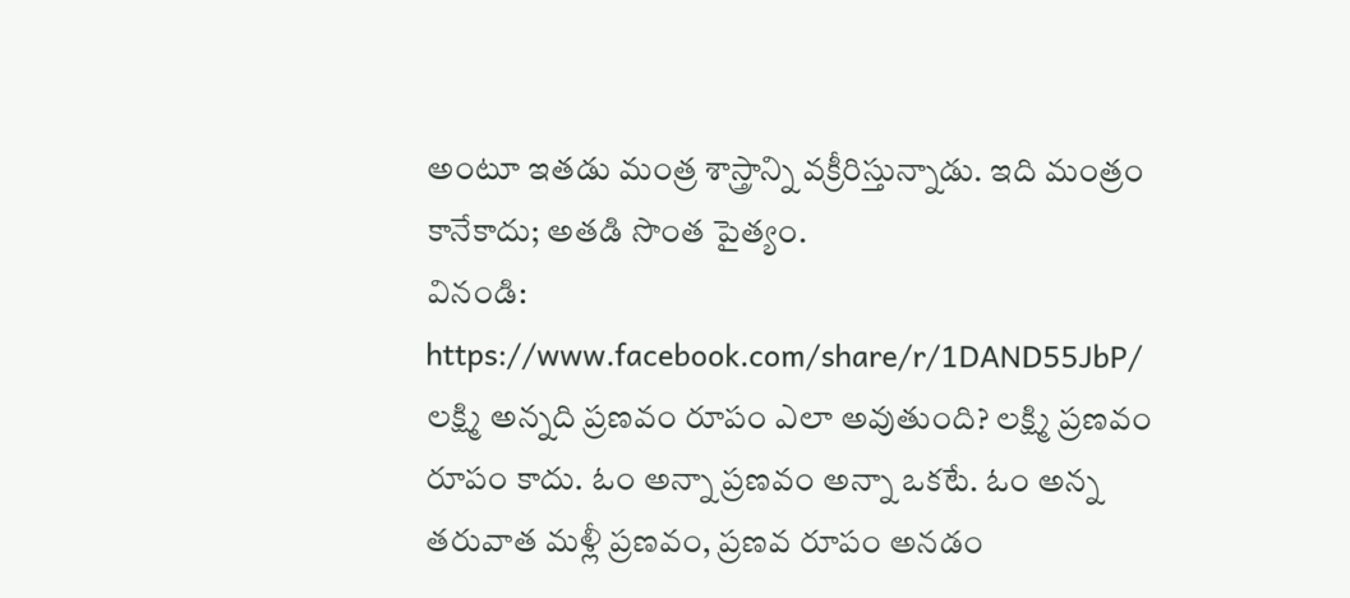అంటూ ఇతడు మంత్ర శాస్త్రాన్ని వక్రీరిస్తున్నాడు. ఇది మంత్రం కానేకాదు; అతడి సొంత పైత్యం.
వినండి: https://www.facebook.com/share/r/1DAND55JbP/
లక్ష్మి అన్నది ప్రణవం రూపం ఎలా అవుతుంది? లక్ష్మి ప్రణవం రూపం కాదు. ఓం అన్నా ప్రణవం అన్నా ఒకటే. ఓం అన్న తరువాత మళ్లీ ప్రణవం, ప్రణవ రూపం అనడం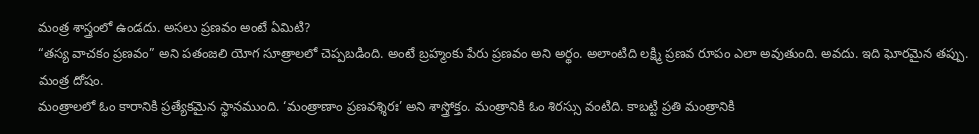మంత్ర శాస్త్రంలో ఉండదు. అసలు ప్రణవం అంటే ఏమిటి?
“తస్య వాచకం ప్రణవం” అని పతంజలి యోగ సూత్రాలలో చెప్పబడింది. అంటే బ్రహ్మంకు పేరు ప్రణవం అని అర్థం. అలాంటిది లక్ష్మి ప్రణవ రూపం ఎలా అవుతుంది. అవదు. ఇది ఘోరమైన తప్పు. మంత్ర దోషం.
మంత్రాలలో ఓం కారానికి ప్రత్యేకమైన స్థానముంది. ‘మంత్రాణాం ప్రణవశ్శిరః’ అని శాస్త్రోక్తం. మంత్రానికి ఓం శిరస్సు వంటిది. కాబట్టి ప్రతి మంత్రానికి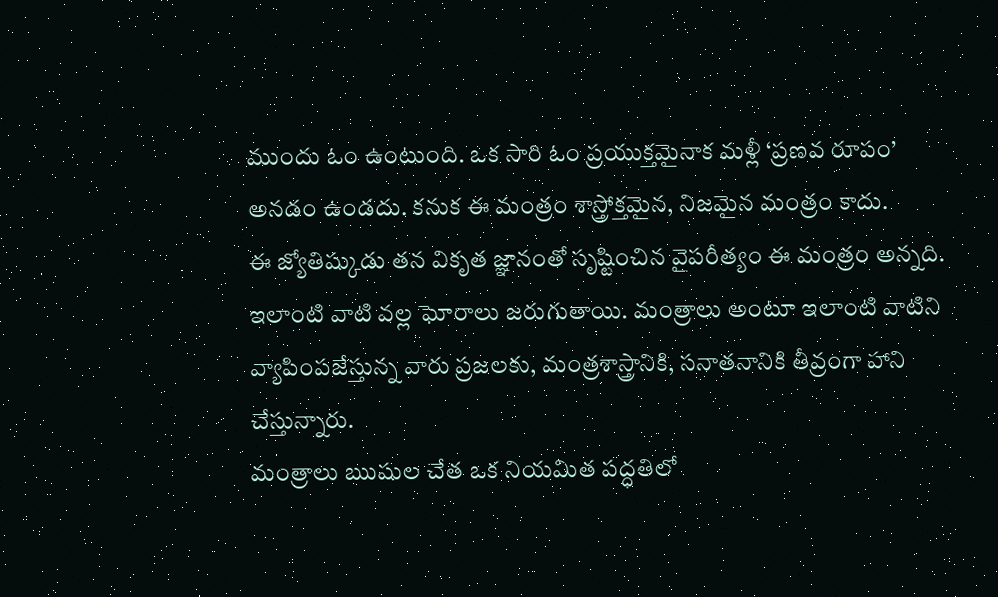ముందు ఓం ఉంటుంది. ఒక సారి ఓం ప్రయుక్తమైనాక మళ్లీ ‘ప్రణవ రూపం’ అనడం ఉండదు. కనుక ఈ మంత్రం శాస్త్రోక్తమైన, నిజమైన మంత్రం కాదు.
ఈ జ్యోతిష్కుడు తన వికృత జ్ఞానంతో సృష్టించిన వైపరీత్యం ఈ మంత్రం అన్నది. ఇలాంటి వాటి వల్ల ఘోరాలు జరుగుతాయి. మంత్రాలు అంటూ ఇలాంటి వాటిని వ్యాపింపజేస్తున్న వారు ప్రజలకు, మంత్రశాస్త్రానికి, సనాతనానికి తీవ్రంగా హాని చేస్తున్నారు.
మంత్రాలు ఋషుల చేత ఒక నియమిత పద్ధతిలో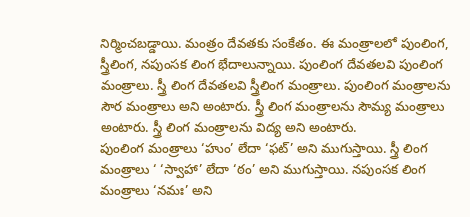నిర్మించబడ్డాయి. మంత్రం దేవతకు సంకేతం. ఈ మంత్రాలలో పుంలింగ, స్త్రీలింగ, నపుంసక లింగ భేదాలున్నాయి. పుంలింగ దేవతలవి పుంలింగ మంత్రాలు. స్త్రీ లింగ దేవతలవి స్త్రీలింగ మంత్రాలు. పుంలింగ మంత్రాలను సౌర మంత్రాలు అని అంటారు. స్త్రీ లింగ మంత్రాలను సౌమ్య మంత్రాలు అంటారు. స్త్రీ లింగ మంత్రాలను విద్య అని అంటారు.
పుంలింగ మంత్రాలు ‘హుం’ లేదా ‘ఫట్’ అని ముగుస్తాయి. స్త్రీ లింగ మంత్రాలు ‘ ‘స్వాహా’ లేదా ‘ఠం’ అని ముగుస్తాయి. నపుంసక లింగ మంత్రాలు ‘నమః’ అని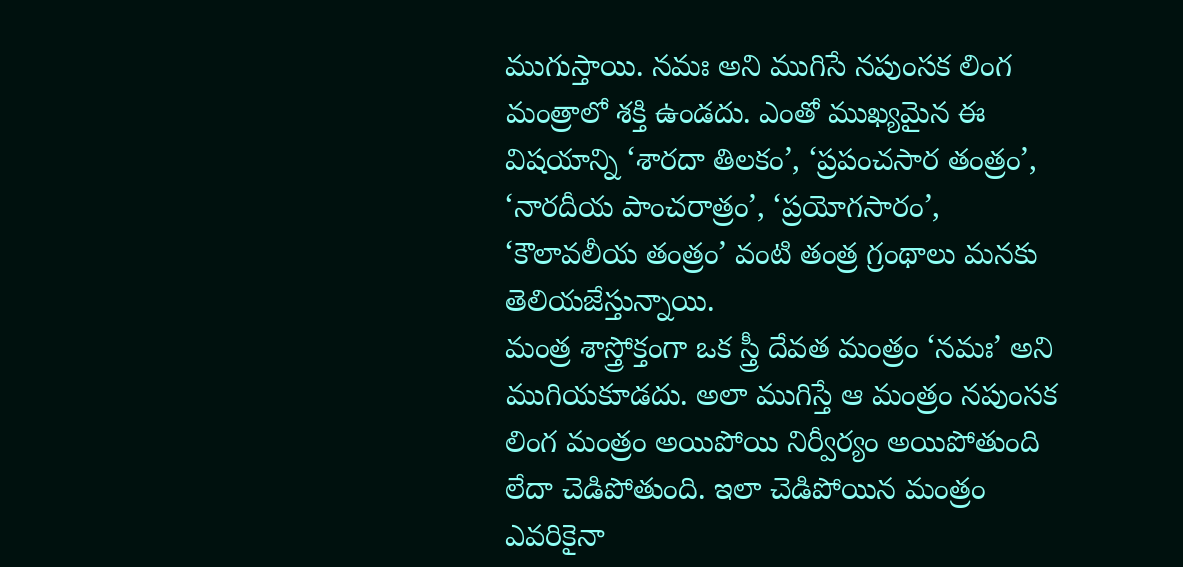ముగుస్తాయి. నమః అని ముగిసే నపుంసక లింగ మంత్రాలో శక్తి ఉండదు. ఎంతో ముఖ్యమైన ఈ విషయాన్ని ‘శారదా తిలకం’, ‘ప్రపంచసార తంత్రం’, ‘నారదీయ పాంచరాత్రం’, ‘ప్రయోగసారం’, ‘కౌలావలీయ తంత్రం’ వంటి తంత్ర గ్రంథాలు మనకు తెలియజేస్తున్నాయి.
మంత్ర శాస్త్రోక్తంగా ఒక స్త్రీ దేవత మంత్రం ‘నమః’ అని ముగియకూడదు. అలా ముగిస్తే ఆ మంత్రం నపుంసక లింగ మంత్రం అయిపోయి నిర్వీర్యం అయిపోతుంది లేదా చెడిపోతుంది. ఇలా చెడిపోయిన మంత్రం ఎవరికైనా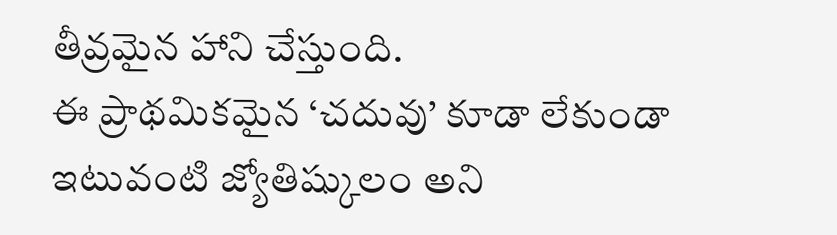తీవ్రమైన హాని చేస్తుంది.
ఈ ప్రాథమికమైన ‘చదువు’ కూడా లేకుండా ఇటువంటి జ్యోతిష్కులం అని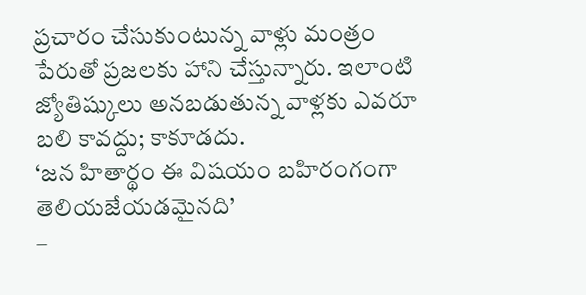ప్రచారం చేసుకుంటున్న వాళ్లు మంత్రం పేరుతో ప్రజలకు హాని చేస్తున్నారు. ఇలాంటి జ్యోతిష్కులు అనబడుతున్న వాళ్లకు ఎవరూ బలి కావద్దు; కాకూడదు.
‘జన హితార్థం ఈ విషయం బహిరంగంగా తెలియజేయడమైనది’
–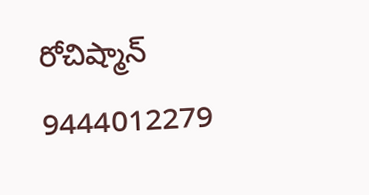రోచిష్మాన్
9444012279